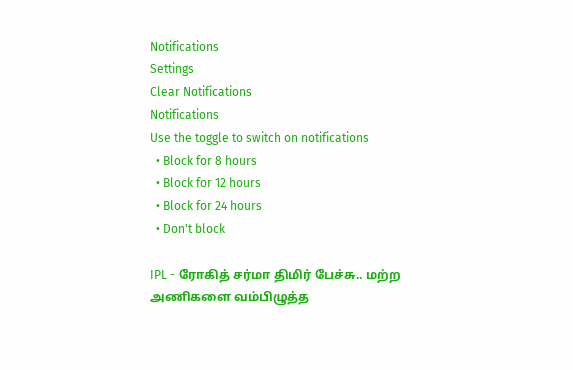Notifications
Settings
Clear Notifications
Notifications
Use the toggle to switch on notifications
  • Block for 8 hours
  • Block for 12 hours
  • Block for 24 hours
  • Don't block

IPL - ரோகித் சர்மா திமிர் பேச்சு.. மற்ற அணிகளை வம்பிழுத்த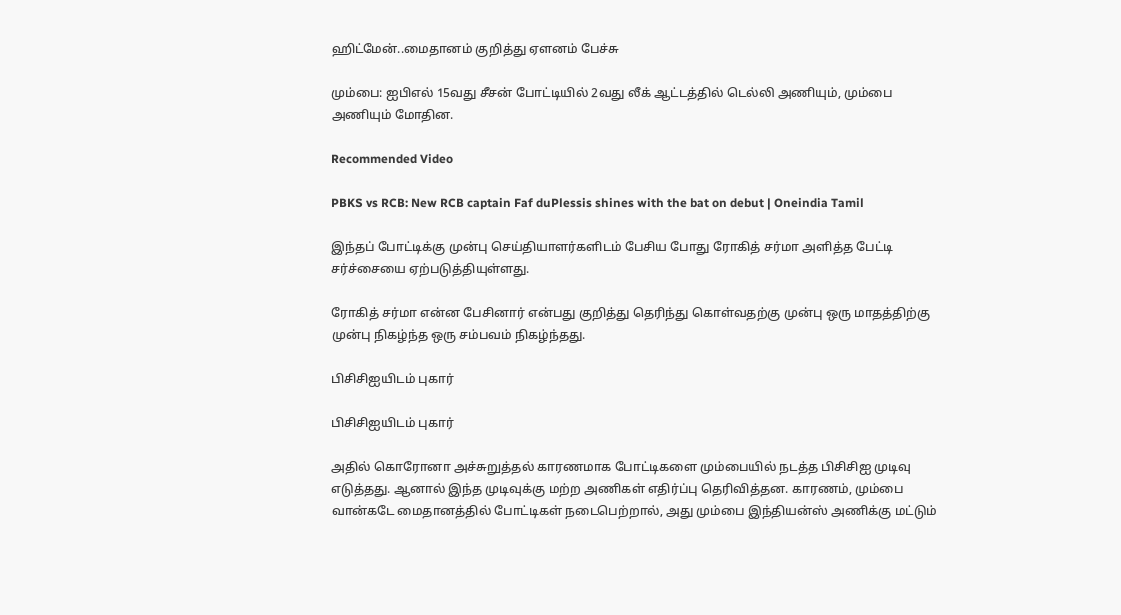ஹிட்மேன்..மைதானம் குறித்து ஏளனம் பேச்சு

மும்பை: ஐபிஎல் 15வது சீசன் போட்டியில் 2வது லீக் ஆட்டத்தில் டெல்லி அணியும், மும்பை அணியும் மோதின.

Recommended Video

PBKS vs RCB: New RCB captain Faf duPlessis shines with the bat on debut | Oneindia Tamil

இந்தப் போட்டிக்கு முன்பு செய்தியாளர்களிடம் பேசிய போது ரோகித் சர்மா அளித்த பேட்டி சர்ச்சையை ஏற்படுத்தியுள்ளது.

ரோகித் சர்மா என்ன பேசினார் என்பது குறித்து தெரிந்து கொள்வதற்கு முன்பு ஒரு மாதத்திற்கு முன்பு நிகழ்ந்த ஒரு சம்பவம் நிகழ்ந்தது.

பிசிசிஐயிடம் புகார்

பிசிசிஐயிடம் புகார்

அதில் கொரோனா அச்சுறுத்தல் காரணமாக போட்டிகளை மும்பையில் நடத்த பிசிசிஐ முடிவு எடுத்தது. ஆனால் இந்த முடிவுக்கு மற்ற அணிகள் எதிர்ப்பு தெரிவித்தன. காரணம், மும்பை வான்கடே மைதானத்தில் போட்டிகள் நடைபெற்றால், அது மும்பை இந்தியன்ஸ் அணிக்கு மட்டும்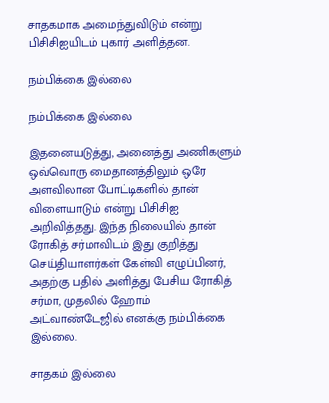சாதகமாக அமைந்துவிடும் என்று பிசிசிஐயிடம் புகார் அளித்தன.

நம்பிக்கை இல்லை

நம்பிக்கை இல்லை

இதனையடுத்து, அனைத்து அணிகளும் ஒவ்வொரு மைதானத்திலும் ஒரே அளவிலான போட்டிகளில் தான் விளையாடும் என்று பிசிசிஐ அறிவித்தது. இந்த நிலையில் தான் ரோகித் சர்மாவிடம் இது குறித்து செய்தியாளர்கள் கேள்வி எழுப்பினர், அதற்கு பதில் அளித்து பேசிய ரோகித் சர்மா, முதலில் ஹோம் அட்வாண்டேஜில் எனக்கு நம்பிக்கை இல்லை.

சாதகம் இல்லை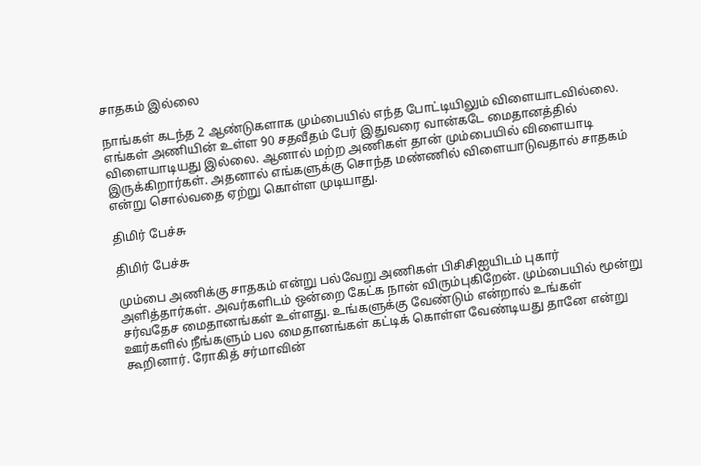சாதகம் இல்லை

நாங்கள் கடந்த 2 ஆண்டுகளாக மும்பையில் எந்த போட்டியிலும் விளையாடவில்லை. எங்கள் அணியின் உள்ள 90 சதவீதம் பேர் இதுவரை வான்கடே மைதானத்தில் விளையாடியது இல்லை. ஆனால் மற்ற அணிகள் தான் மும்பையில் விளையாடி இருக்கிறார்கள். அதனால் எங்களுக்கு சொந்த மண்ணில் விளையாடுவதால் சாதகம் என்று சொல்வதை ஏற்று கொள்ள முடியாது.

திமிர் பேச்சு

திமிர் பேச்சு

மும்பை அணிக்கு சாதகம் என்று பல்வேறு அணிகள் பிசிசிஐயிடம் புகார் அளித்தார்கள். அவர்களிடம் ஒன்றை கேட்க நான் விரும்புகிறேன். மும்பையில் மூன்று சர்வதேச மைதானங்கள் உள்ளது. உங்களுக்கு வேண்டும் என்றால் உங்கள் ஊர்களில் நீங்களும் பல மைதானங்கள் கட்டிக் கொள்ள வேண்டியது தானே என்று கூறினார். ரோகித் சர்மாவின்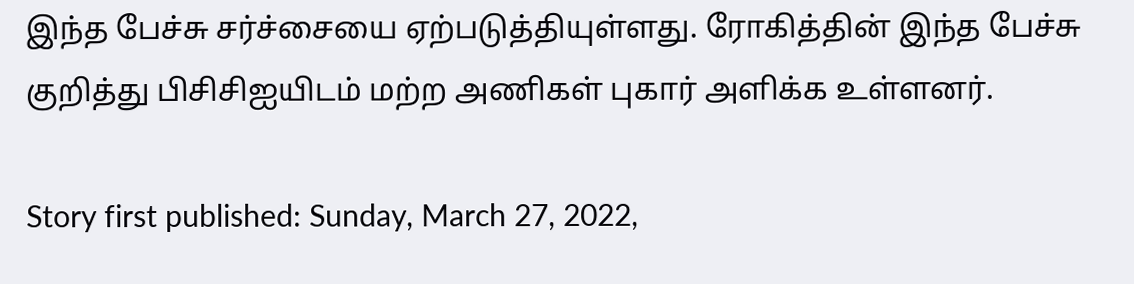இந்த பேச்சு சர்ச்சையை ஏற்படுத்தியுள்ளது. ரோகித்தின் இந்த பேச்சு குறித்து பிசிசிஐயிடம் மற்ற அணிகள் புகார் அளிக்க உள்ளனர்.

Story first published: Sunday, March 27, 2022,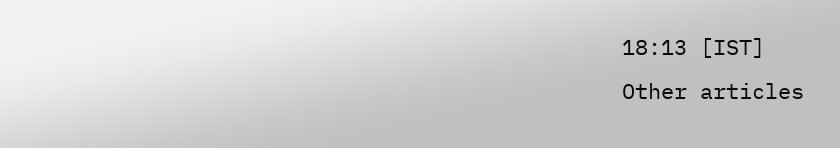18:13 [IST]
Other articles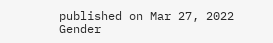published on Mar 27, 2022
Gender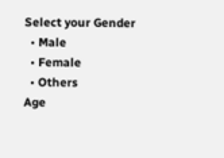Select your Gender
  • Male
  • Female
  • Others
Age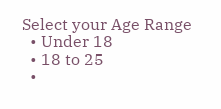Select your Age Range
  • Under 18
  • 18 to 25
  •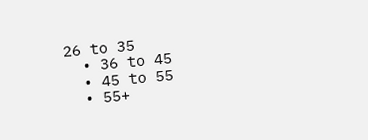26 to 35
  • 36 to 45
  • 45 to 55
  • 55+